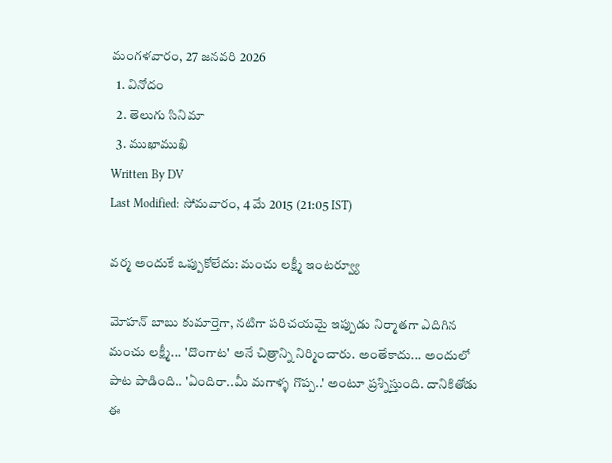మంగళవారం, 27 జనవరి 2026
  1. వినోదం
  2. తెలుగు సినిమా
  3. ముఖాముఖి
Written By DV
Last Modified: సోమవారం, 4 మే 2015 (21:05 IST)

వర్మ అందుకే ఒప్పుకోలేదు: మంచు లక్ష్మీ ఇంటర్వ్యూ

మోహన్‌ బాబు కుమార్తెగా, నటిగా పరిచయమై ఇప్పుడు నిర్మాతగా ఎదిగిన మంచు లక్ష్మీ... 'దొంగాట' అనే చిత్రాన్ని నిర్మించారు. అంతేకాదు... అందులో పాట పాడింది.. 'ఏందిరా..మీ మగాళ్ళ గొప్ప..' అంటూ ప్రశ్నిస్తుంది. దానికితోడు ఈ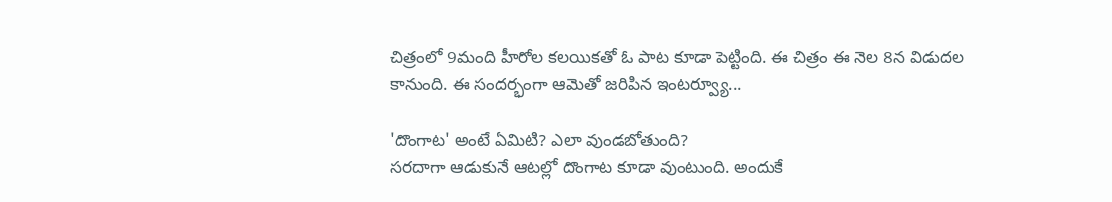చిత్రంలో 9మంది హీరోల కలయికతో ఓ పాట కూడా పెట్టింది. ఈ చిత్రం ఈ నెల 8న విడుదల కానుంది. ఈ సందర్భంగా ఆమెతో జరిపిన ఇంటర్వ్యూ...

'దొంగాట' అంటే ఏమిటి? ఎలా వుండబోతుంది?
సరదాగా ఆడుకునే ఆటల్లో దొంగాట కూడా వుంటుంది. అందుకే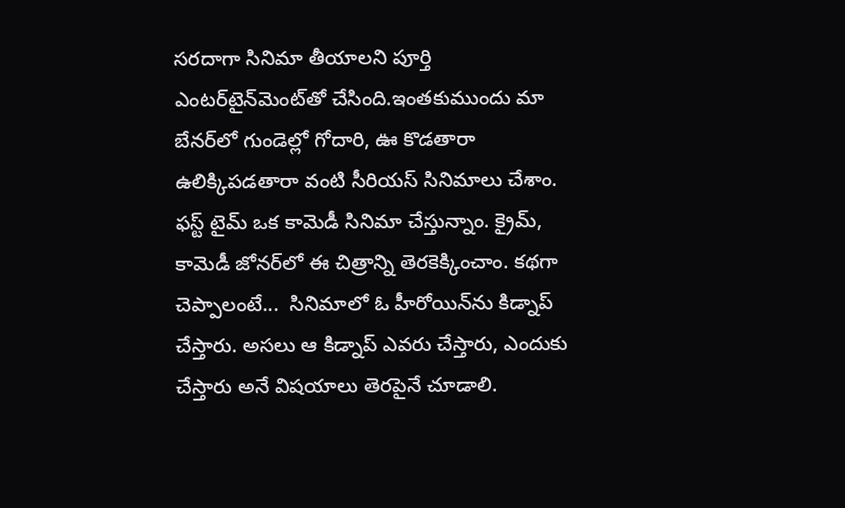సరదాగా సినిమా తీయాలని పూర్తి ఎంటర్‌టైన్‌మెంట్‌తో చేసింది.ఇంతకుముందు మా బేనర్‌లో గుండెల్లో గోదారి, ఊ కొడతారా ఉలిక్కిపడతారా వంటి సీరియస్‌ సినిమాలు చేశాం. ఫస్ట్‌ టైమ్‌ ఒక కామెడీ సినిమా చేస్తున్నాం. క్రైమ్‌, కామెడీ జోనర్‌‌లో ఈ చిత్రాన్ని తెరకెక్కించాం. కథగా చెప్పాలంటే...  సినిమాలో ఓ హీరోయిన్‌‌ను కిడ్నాప్‌ చేస్తారు. అసలు ఆ కిడ్నాప్‌ ఎవరు చేస్తారు, ఎందుకు చేస్తారు అనే విషయాలు తెరపైనే చూడాలి.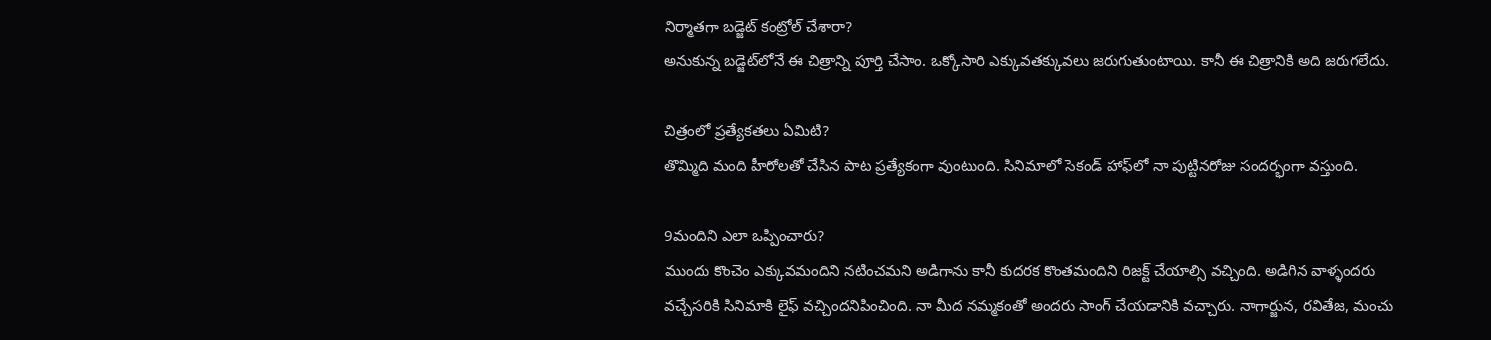నిర్మాతగా బడ్జెట్‌ కంట్రోల్‌ చేశారా?
అనుకున్న బడ్జెట్‌‌లోనే ఈ చిత్రాన్ని పూర్తి చేసాం. ఒక్కోసారి ఎక్కువతక్కువలు జరుగుతుంటాయి. కానీ ఈ చిత్రానికి అది జరుగలేదు.

చిత్రంలో ప్రత్యేకతలు ఏమిటి?
తొమ్మిది మంది హీరోలతో చేసిన పాట ప్రత్యేకంగా వుంటుంది. సినిమాలో సెకండ్‌ హాఫ్‌‌లో నా పుట్టినరోజు సందర్భంగా వస్తుంది.

9మందిని ఎలా ఒప్పించారు?
ముందు కొంచెం ఎక్కువమందిని నటించమని అడిగాను కానీ కుదరక కొంతమందిని రిజక్ట్‌ చేయాల్సి వచ్చింది. అడిగిన వాళ్ళందరు వచ్చేసరికి సినిమాకి లైఫ్‌ వచ్చిందనిపించింది. నా మీద నమ్మకంతో అందరు సాంగ్‌ చేయడానికి వచ్చారు. నాగార్జున, రవితేజ, మంచు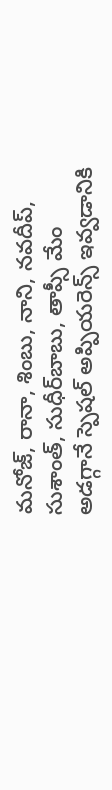మనోజ్‌, రానా, శింబు, నాని, నవదీప్‌, సుశాంత్‌, సుధీర్‌బాబు, తాప్సీ మేం అడగ్గానే స్పెషల్‌ అప్పియరెన్స్‌ ఇవ్వడానికి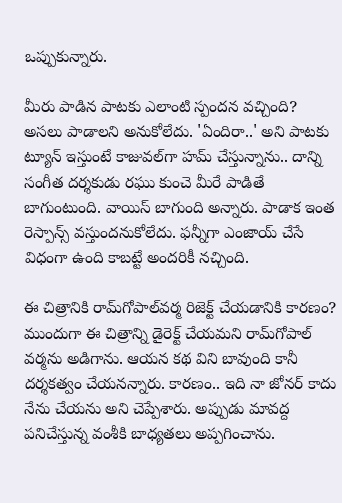ఒప్పుకున్నారు.

మీరు పాడిన పాటకు ఎలాంటి స్పందన వచ్చింది?
అసలు పాడాలని అనుకోలేదు. 'ఏందిరా..' అని పాటకు ట్యూన్‌ ఇస్తుంటే కాజువల్‌గా హమ్‌ చేస్తున్నాను.. దాన్ని సంగీత దర్శకుడు రఘు కుంచె మీరే పాడితే బాగుంటుంది. వాయిస్‌ బాగుంది అన్నారు. పాడాక ఇంత రెస్పాన్స్‌ వస్తుందనుకోలేదు. ఫన్నీగా ఎంజాయ్‌ చేసే విధంగా ఉంది కాబట్టే అందరికీ నచ్చింది.

ఈ చిత్రానికి రామ్‌గోపాల్‌వర్మ రిజెక్ట్‌ చేయడానికి కారణం?
ముందుగా ఈ చిత్రాన్ని డైరెక్ట్‌ చేయమని రామ్‌‌గోపాల్‌ వర్మను అడిగాను. ఆయన కథ విని బావుంది కానీ దర్శకత్వం చేయనన్నారు. కారణం.. ఇది నా జోనర్‌ కాదు నేను చేయను అని చెప్పేశారు. అప్పుడు మావద్ద పనిచేస్తున్న వంశీకి బాధ్యతలు అప్పగించాను.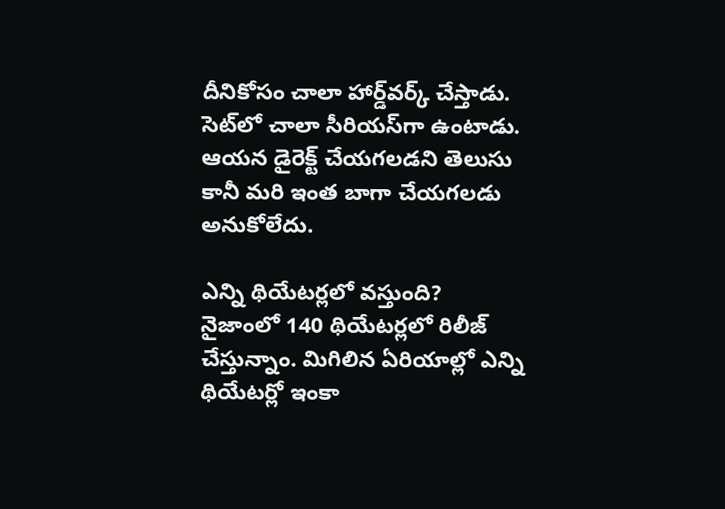దీనికోసం చాలా హార్డ్‌‌వర్క్‌ చేస్తాడు. సెట్‌‌లో చాలా సీరియస్‌‌గా ఉంటాడు. ఆయన డైరెక్ట్‌ చేయగలడని తెలుసు కానీ మరి ఇంత బాగా చేయగలడు అనుకోలేదు.

ఎన్ని థియేటర్లలో వస్తుంది?
నైజాంలో 140 థియేటర్లలో రిలీజ్‌ చేస్తున్నాం. మిగిలిన ఏరియాల్లో ఎన్ని థియేటర్లో ఇంకా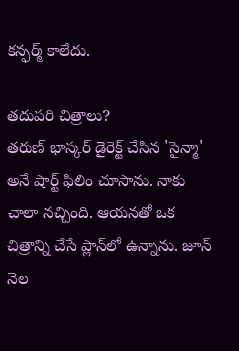కన్ఫర్మ్‌ కాలేదు.

తదుపరి చిత్రాలు?
తరుణ్‌ భాస్కర్‌ డైరెక్ట్‌ చేసిన 'సైన్మా' అనే షార్ట్‌ ఫిలిం చూసాను. నాకు చాలా నచ్చింది. ఆయనతో ఒక చిత్రాన్ని చేసే ప్లాన్‌‌లో ఉన్నాను. జూన్‌ నెల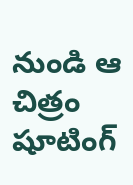నుండి ఆ చిత్రం షూటింగ్‌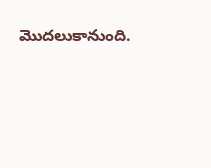మొదలుకానుంది.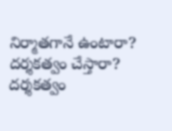నిర్మాతగానే ఉంటారా? దర్శకత్వం చేస్తారా?
దర్శకత్వం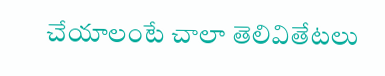చేయాలంటే చాలా తెలివితేటలు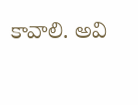కావాలి. అవి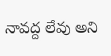నావద్ద లేవు అని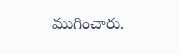ముగించారు.